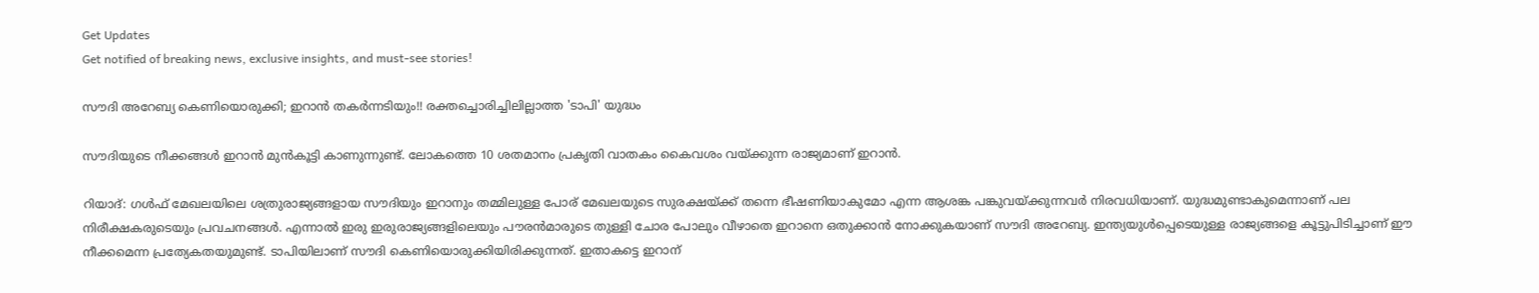Get Updates
Get notified of breaking news, exclusive insights, and must-see stories!

സൗദി അറേബ്യ കെണിയൊരുക്കി; ഇറാന്‍ തകര്‍ന്നടിയും!! രക്തച്ചൊരിച്ചിലില്ലാത്ത 'ടാപി' യുദ്ധം

സൗദിയുടെ നീക്കങ്ങള്‍ ഇറാന്‍ മുന്‍കൂട്ടി കാണുന്നുണ്ട്. ലോകത്തെ 10 ശതമാനം പ്രകൃതി വാതകം കൈവശം വയ്ക്കുന്ന രാജ്യമാണ് ഇറാന്‍.

റിയാദ്: ഗള്‍ഫ് മേഖലയിലെ ശത്രുരാജ്യങ്ങളായ സൗദിയും ഇറാനും തമ്മിലുള്ള പോര് മേഖലയുടെ സുരക്ഷയ്ക്ക് തന്നെ ഭീഷണിയാകുമോ എന്ന ആശങ്ക പങ്കുവയ്ക്കുന്നവര്‍ നിരവധിയാണ്. യുദ്ധമുണ്ടാകുമെന്നാണ് പല നിരീക്ഷകരുടെയും പ്രവചനങ്ങള്‍. എന്നാല്‍ ഇരു ഇരുരാജ്യങ്ങളിലെയും പൗരന്‍മാരുടെ തുള്ളി ചോര പോലും വീഴാതെ ഇറാനെ ഒതുക്കാന്‍ നോക്കുകയാണ് സൗദി അറേബ്യ. ഇന്ത്യയുള്‍പ്പെടെയുള്ള രാജ്യങ്ങളെ കൂട്ടുപിടിച്ചാണ് ഈ നീക്കമെന്ന പ്രത്യേകതയുമുണ്ട്. ടാപിയിലാണ് സൗദി കെണിയൊരുക്കിയിരിക്കുന്നത്. ഇതാകട്ടെ ഇറാന്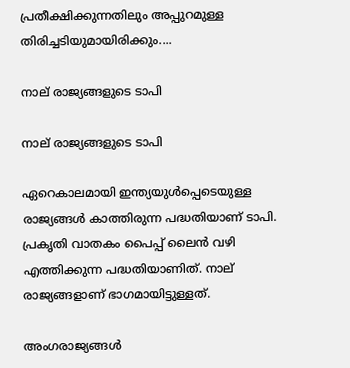പ്രതീക്ഷിക്കുന്നതിലും അപ്പുറമുള്ള തിരിച്ചടിയുമായിരിക്കും....

നാല് രാജ്യങ്ങളുടെ ടാപി

നാല് രാജ്യങ്ങളുടെ ടാപി

ഏറെകാലമായി ഇന്ത്യയുള്‍പ്പെടെയുള്ള രാജ്യങ്ങള്‍ കാത്തിരുന്ന പദ്ധതിയാണ് ടാപി. പ്രകൃതി വാതകം പൈപ്പ് ലൈന്‍ വഴി എത്തിക്കുന്ന പദ്ധതിയാണിത്. നാല് രാജ്യങ്ങളാണ് ഭാഗമായിട്ടുള്ളത്.

അംഗരാജ്യങ്ങള്‍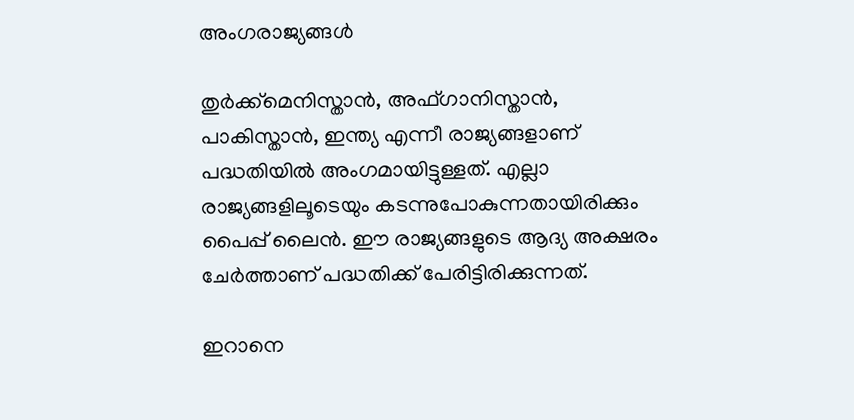അംഗരാജ്യങ്ങള്‍

തുര്‍ക്ക്‌മെനിസ്താന്‍, അഫ്ഗാനിസ്താന്‍, പാകിസ്താന്‍, ഇന്ത്യ എന്നീ രാജ്യങ്ങളാണ് പദ്ധതിയില്‍ അംഗമായിട്ടുള്ളത്. എല്ലാ രാജ്യങ്ങളിലൂടെയും കടന്നുപോകുന്നതായിരിക്കും പൈപ്പ് ലൈന്‍. ഈ രാജ്യങ്ങളുടെ ആദ്യ അക്ഷരം ചേര്‍ത്താണ് പദ്ധതിക്ക് പേരിട്ടിരിക്കുന്നത്.

ഇറാനെ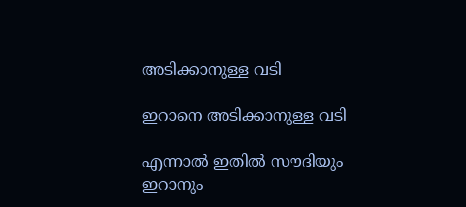അടിക്കാനുള്ള വടി

ഇറാനെ അടിക്കാനുള്ള വടി

എന്നാല്‍ ഇതില്‍ സൗദിയും ഇറാനും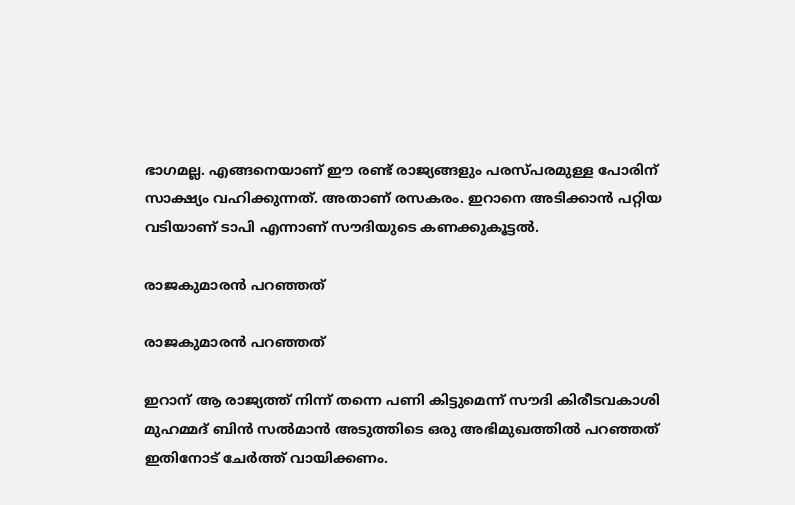ഭാഗമല്ല. എങ്ങനെയാണ് ഈ രണ്ട് രാജ്യങ്ങളും പരസ്പരമുള്ള പോരിന് സാക്ഷ്യം വഹിക്കുന്നത്. അതാണ് രസകരം. ഇറാനെ അടിക്കാന്‍ പറ്റിയ വടിയാണ് ടാപി എന്നാണ് സൗദിയുടെ കണക്കുകൂട്ടല്‍.

രാജകുമാരന്‍ പറഞ്ഞത്

രാജകുമാരന്‍ പറഞ്ഞത്

ഇറാന് ആ രാജ്യത്ത് നിന്ന് തന്നെ പണി കിട്ടുമെന്ന് സൗദി കിരീടവകാശി മുഹമ്മദ് ബിന്‍ സല്‍മാന്‍ അടുത്തിടെ ഒരു അഭിമുഖത്തില്‍ പറഞ്ഞത് ഇതിനോട് ചേര്‍ത്ത് വായിക്കണം.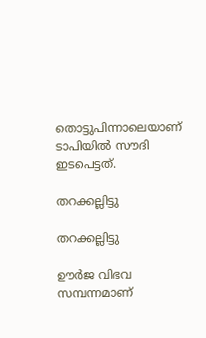തൊട്ടുപിന്നാലെയാണ് ടാപിയില്‍ സൗദി ഇടപെട്ടത്.

തറക്കല്ലിട്ടു

തറക്കല്ലിട്ടു

ഊര്‍ജ വിഭവ സമ്പന്നമാണ്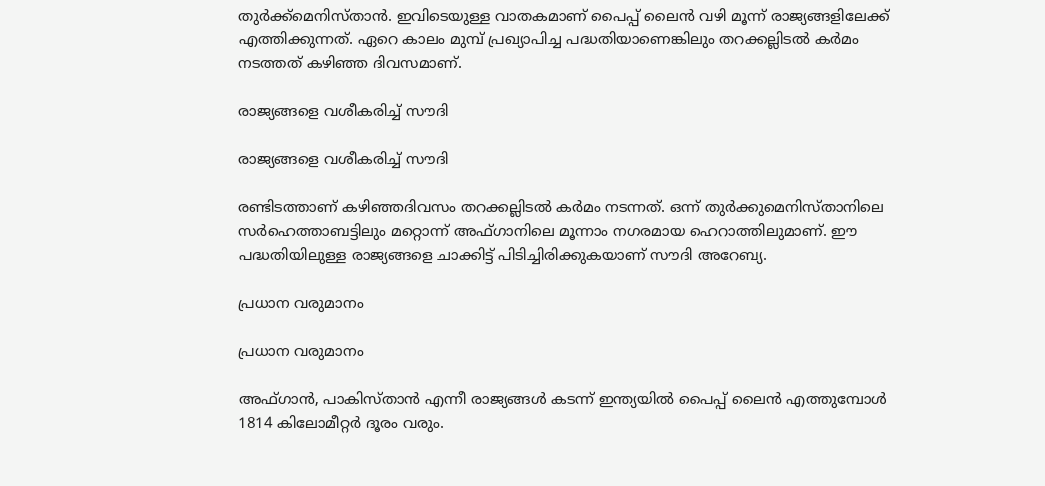തുര്‍ക്ക്‌മെനിസ്താന്‍. ഇവിടെയുള്ള വാതകമാണ് പൈപ്പ് ലൈന്‍ വഴി മൂന്ന് രാജ്യങ്ങളിലേക്ക് എത്തിക്കുന്നത്. ഏറെ കാലം മുമ്പ് പ്രഖ്യാപിച്ച പദ്ധതിയാണെങ്കിലും തറക്കല്ലിടല്‍ കര്‍മം നടത്തത് കഴിഞ്ഞ ദിവസമാണ്.

രാജ്യങ്ങളെ വശീകരിച്ച് സൗദി

രാജ്യങ്ങളെ വശീകരിച്ച് സൗദി

രണ്ടിടത്താണ് കഴിഞ്ഞദിവസം തറക്കല്ലിടല്‍ കര്‍മം നടന്നത്. ഒന്ന് തുര്‍ക്കുമെനിസ്താനിലെ സര്‍ഹെത്താബട്ടിലും മറ്റൊന്ന് അഫ്ഗാനിലെ മൂന്നാം നഗരമായ ഹെറാത്തിലുമാണ്. ഈ പദ്ധതിയിലുള്ള രാജ്യങ്ങളെ ചാക്കിട്ട് പിടിച്ചിരിക്കുകയാണ് സൗദി അറേബ്യ.

പ്രധാന വരുമാനം

പ്രധാന വരുമാനം

അഫ്ഗാന്‍, പാകിസ്താന്‍ എന്നീ രാജ്യങ്ങള്‍ കടന്ന് ഇന്ത്യയില്‍ പൈപ്പ് ലൈന്‍ എത്തുമ്പോള്‍ 1814 കിലോമീറ്റര്‍ ദൂരം വരും.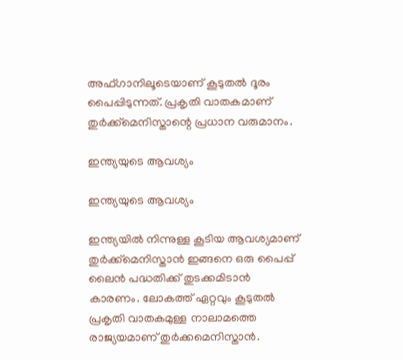അഫ്ഗാനിലൂടെയാണ് കൂടുതല്‍ ദൂരം പൈപ്പിടുന്നത്. പ്രകൃതി വാതകമാണ് തുര്‍ക്ക്‌മെനിസ്താന്റെ പ്രധാന വരുമാനം.

ഇന്ത്യയുടെ ആവശ്യം

ഇന്ത്യയുടെ ആവശ്യം

ഇന്ത്യയില്‍ നിന്നുള്ള കൂടിയ ആവശ്യമാണ് തുര്‍ക്ക്‌മെനിസ്താന്‍ ഇങ്ങനെ ഒരു പൈപ്പ് ലൈന്‍ പദ്ധതിക്ക് തുടക്കമിടാന്‍ കാരണം. ലോകത്ത് ഏറ്റവും കൂടുതല്‍ പ്രകൃതി വാതകമുള്ള നാലാമത്തെ രാജ്യയമാണ് തുര്‍ക്കമെനിസ്താന്‍.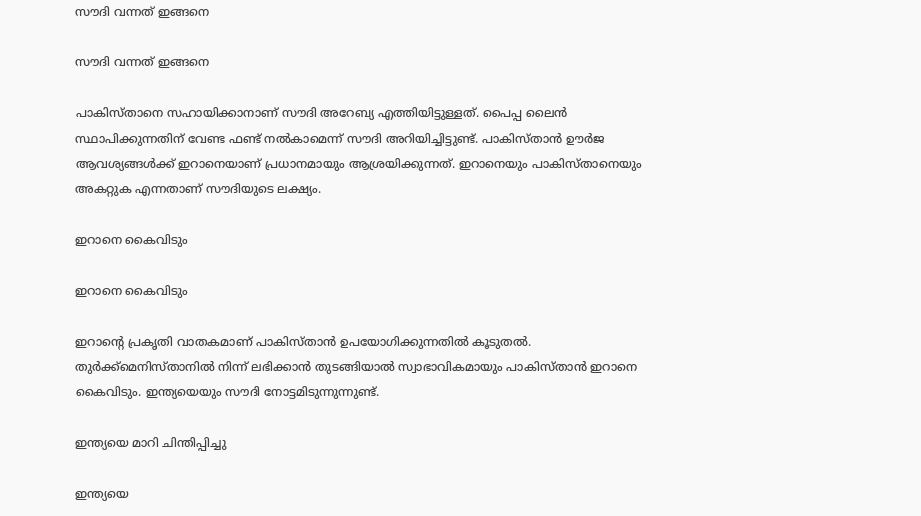സൗദി വന്നത് ഇങ്ങനെ

സൗദി വന്നത് ഇങ്ങനെ

പാകിസ്താനെ സഹായിക്കാനാണ് സൗദി അറേബ്യ എത്തിയിട്ടുള്ളത്. പൈപ്പ ലൈന്‍ സ്ഥാപിക്കുന്നതിന് വേണ്ട ഫണ്ട് നല്‍കാമെന്ന് സൗദി അറിയിച്ചിട്ടുണ്ട്. പാകിസ്താന്‍ ഊര്‍ജ ആവശ്യങ്ങള്‍ക്ക് ഇറാനെയാണ് പ്രധാനമായും ആശ്രയിക്കുന്നത്. ഇറാനെയും പാകിസ്താനെയും അകറ്റുക എന്നതാണ് സൗദിയുടെ ലക്ഷ്യം.

ഇറാനെ കൈവിടും

ഇറാനെ കൈവിടും

ഇറാന്റെ പ്രകൃതി വാതകമാണ് പാകിസ്താന്‍ ഉപയോഗിക്കുന്നതില്‍ കൂടുതല്‍. തുര്‍ക്ക്‌മെനിസ്താനില്‍ നിന്ന് ലഭിക്കാന്‍ തുടങ്ങിയാല്‍ സ്വാഭാവികമായും പാകിസ്താന്‍ ഇറാനെ കൈവിടും. ഇന്ത്യയെയും സൗദി നോട്ടമിടുന്നുന്നുണ്ട്.

ഇന്ത്യയെ മാറി ചിന്തിപ്പിച്ചു

ഇന്ത്യയെ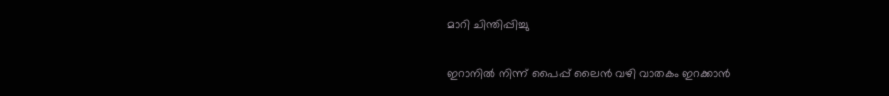മാറി ചിന്തിപ്പിച്ചു

ഇറാനില്‍ നിന്ന് പൈപ്പ് ലൈന്‍ വഴി വാതകം ഇറക്കാന്‍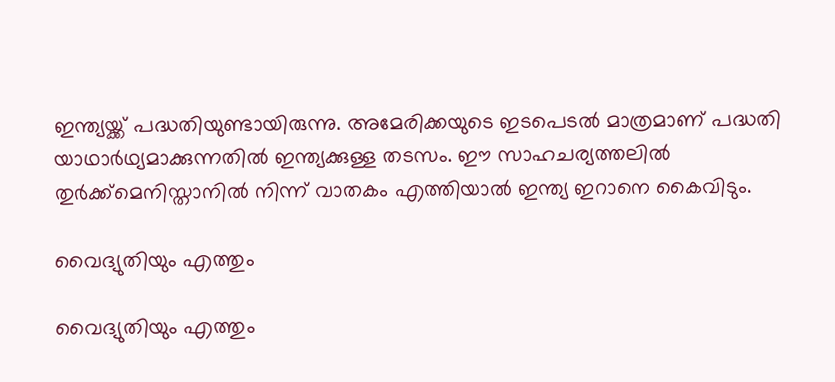ഇന്ത്യയ്ക്ക് പദ്ധതിയുണ്ടായിരുന്നു. അമേരിക്കയുടെ ഇടപെടല്‍ മാത്രമാണ് പദ്ധതി യാഥാര്‍ഥ്യമാക്കുന്നതില്‍ ഇന്ത്യക്കുള്ള തടസം. ഈ സാഹചര്യത്തലില്‍ തുര്‍ക്ക്‌മെനിസ്താനില്‍ നിന്ന് വാതകം എത്തിയാല്‍ ഇന്ത്യ ഇറാനെ കൈവിടും.

വൈദ്യുതിയും എത്തും

വൈദ്യുതിയും എത്തും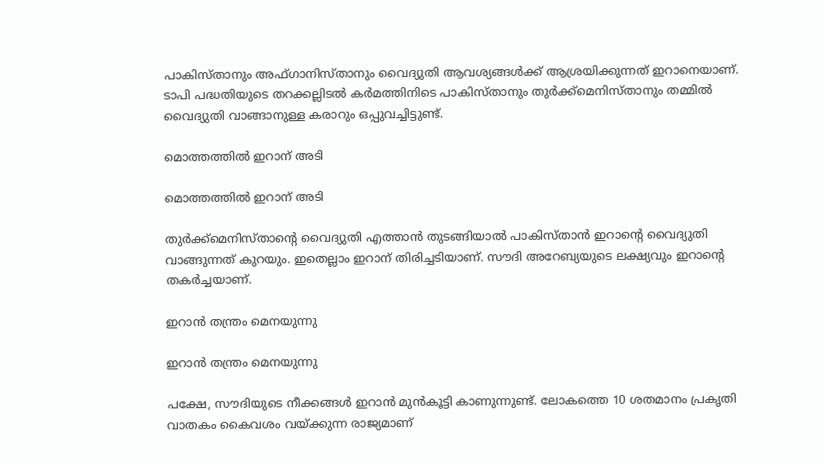പാകിസ്താനും അഫ്ഗാനിസ്താനും വൈദ്യുതി ആവശ്യങ്ങള്‍ക്ക് ആശ്രയിക്കുന്നത് ഇറാനെയാണ്. ടാപി പദ്ധതിയുടെ തറക്കല്ലിടല്‍ കര്‍മത്തിനിടെ പാകിസ്താനും തുര്‍ക്ക്‌മെനിസ്താനും തമ്മില്‍ വൈദ്യുതി വാങ്ങാനുള്ള കരാറും ഒപ്പുവച്ചിട്ടുണ്ട്.

മൊത്തത്തില്‍ ഇറാന് അടി

മൊത്തത്തില്‍ ഇറാന് അടി

തുര്‍ക്ക്‌മെനിസ്താന്റെ വൈദ്യുതി എത്താന്‍ തുടങ്ങിയാല്‍ പാകിസ്താന്‍ ഇറാന്റെ വൈദ്യുതി വാങ്ങുന്നത് കുറയും. ഇതെല്ലാം ഇറാന് തിരിച്ചടിയാണ്. സൗദി അറേബ്യയുടെ ലക്ഷ്യവും ഇറാന്റെ തകര്‍ച്ചയാണ്.

ഇറാന്‍ തന്ത്രം മെനയുന്നു

ഇറാന്‍ തന്ത്രം മെനയുന്നു

പക്ഷേ, സൗദിയുടെ നീക്കങ്ങള്‍ ഇറാന്‍ മുന്‍കൂട്ടി കാണുന്നുണ്ട്. ലോകത്തെ 10 ശതമാനം പ്രകൃതി വാതകം കൈവശം വയ്ക്കുന്ന രാജ്യമാണ്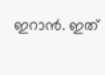ഇറാന്‍. ഇത്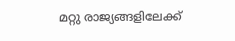മറ്റു രാജ്യങ്ങളിലേക്ക്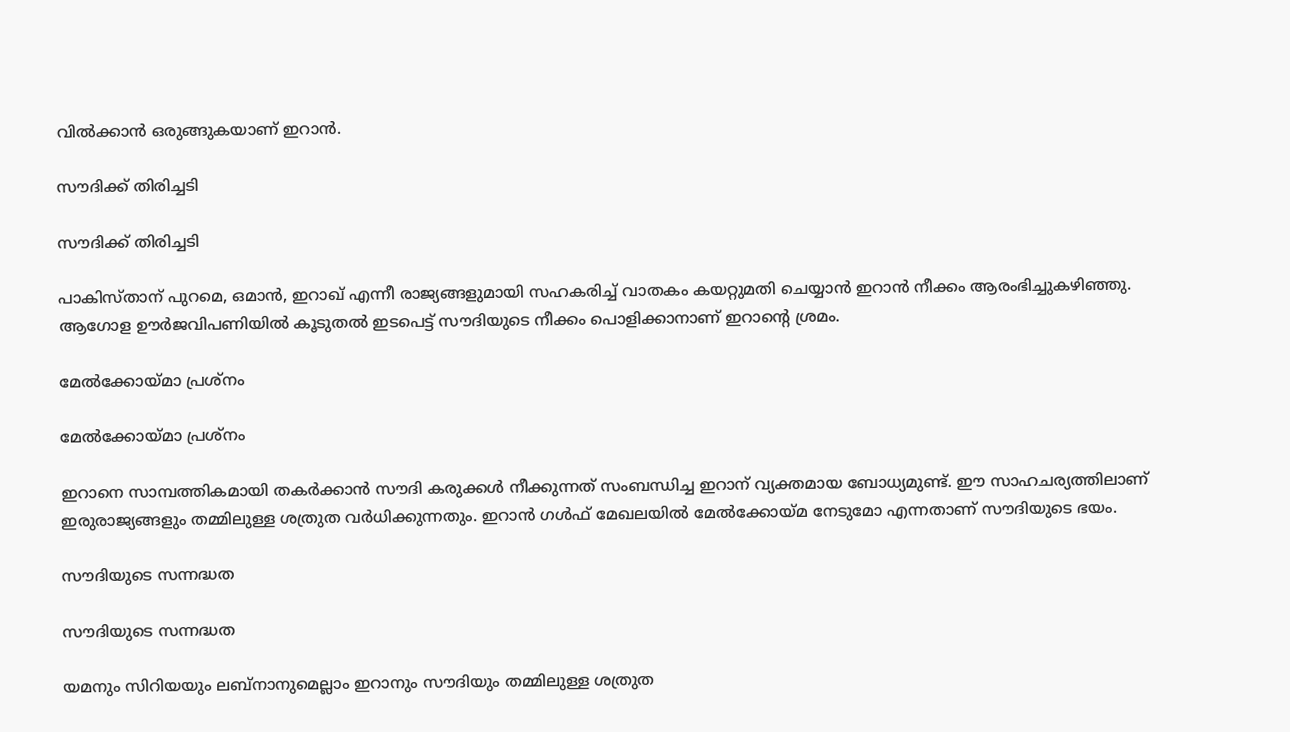വില്‍ക്കാന്‍ ഒരുങ്ങുകയാണ് ഇറാന്‍.

സൗദിക്ക് തിരിച്ചടി

സൗദിക്ക് തിരിച്ചടി

പാകിസ്താന് പുറമെ, ഒമാന്‍, ഇറാഖ് എന്നീ രാജ്യങ്ങളുമായി സഹകരിച്ച് വാതകം കയറ്റുമതി ചെയ്യാന്‍ ഇറാന്‍ നീക്കം ആരംഭിച്ചുകഴിഞ്ഞു. ആഗോള ഊര്‍ജവിപണിയില്‍ കൂടുതല്‍ ഇടപെട്ട് സൗദിയുടെ നീക്കം പൊളിക്കാനാണ് ഇറാന്റെ ശ്രമം.

മേല്‍ക്കോയ്മാ പ്രശ്‌നം

മേല്‍ക്കോയ്മാ പ്രശ്‌നം

ഇറാനെ സാമ്പത്തികമായി തകര്‍ക്കാന്‍ സൗദി കരുക്കള്‍ നീക്കുന്നത് സംബന്ധിച്ച ഇറാന് വ്യക്തമായ ബോധ്യമുണ്ട്. ഈ സാഹചര്യത്തിലാണ് ഇരുരാജ്യങ്ങളും തമ്മിലുള്ള ശത്രുത വര്‍ധിക്കുന്നതും. ഇറാന്‍ ഗള്‍ഫ് മേഖലയില്‍ മേല്‍ക്കോയ്മ നേടുമോ എന്നതാണ് സൗദിയുടെ ഭയം.

സൗദിയുടെ സന്നദ്ധത

സൗദിയുടെ സന്നദ്ധത

യമനും സിറിയയും ലബ്‌നാനുമെല്ലാം ഇറാനും സൗദിയും തമ്മിലുള്ള ശത്രുത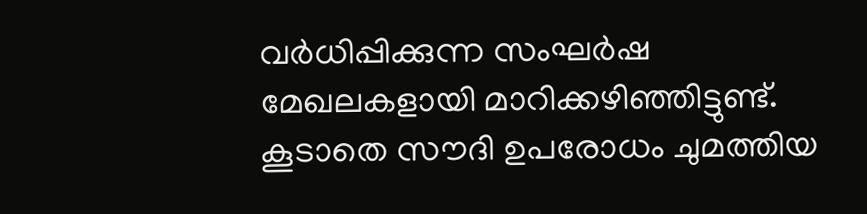വര്‍ധിപ്പിക്കുന്ന സംഘര്‍ഷ മേഖലകളായി മാറിക്കഴിഞ്ഞിട്ടുണ്ട്. കൂടാതെ സൗദി ഉപരോധം ചുമത്തിയ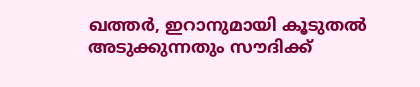ഖത്തര്‍, ഇറാനുമായി കൂടുതല്‍ അടുക്കുന്നതും സൗദിക്ക്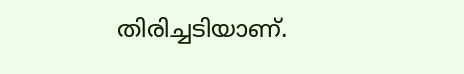തിരിച്ചടിയാണ്.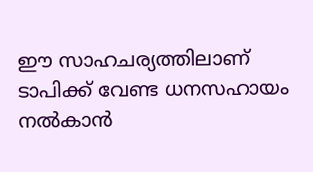ഈ സാഹചര്യത്തിലാണ് ടാപിക്ക് വേണ്ട ധനസഹായം നല്‍കാന്‍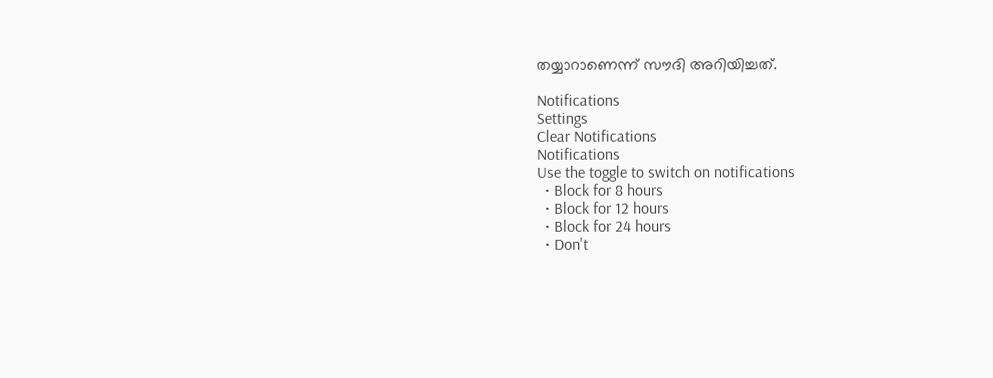തയ്യാറാണെന്ന് സൗദി അറിയിച്ചത്.

Notifications
Settings
Clear Notifications
Notifications
Use the toggle to switch on notifications
  • Block for 8 hours
  • Block for 12 hours
  • Block for 24 hours
  • Don't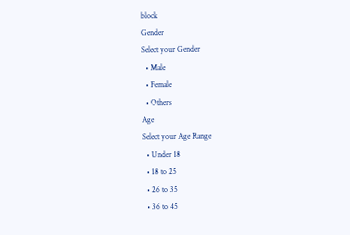block
Gender
Select your Gender
  • Male
  • Female
  • Others
Age
Select your Age Range
  • Under 18
  • 18 to 25
  • 26 to 35
  • 36 to 45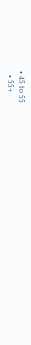• 45 to 55
  • 55+